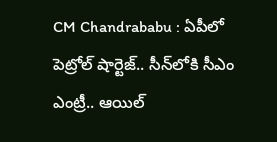CM Chandrababu : ఏపీలో పెట్రోల్‌ షార్టెజ్.. సీన్‌లోకి సీఎం ఎంట్రీ.. ఆయిల్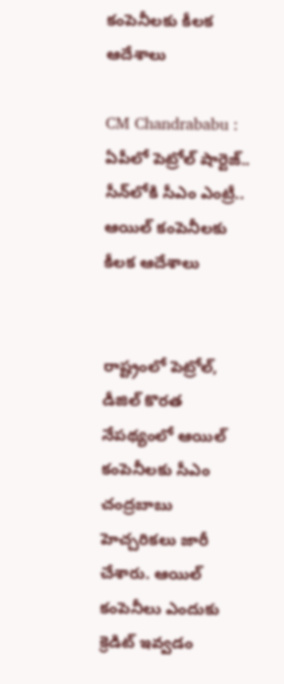కంపెనీలకు కీలక ఆదేశాలు

CM Chandrababu : ఏపీలో పెట్రోల్‌ షార్టెజ్.. సీన్‌లోకి సీఎం ఎంట్రీ.. ఆయిల్ కంపెనీలకు కీలక ఆదేశాలు


రాష్ట్రంలో పెట్రోల్‌, డీజిల్‌ కొరత నేపథ్యంలో ఆయిల్‌ కంపెనీలకు సీఎం చంద్రబాబు హెచ్చరికలు జారీ చేశారు. ఆయిల్ కంపెనీలు ఎందుకు క్రెడిట్ ఇవ్వడం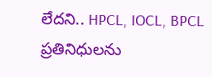లేదని.. HPCL, IOCL, BPCL ప్రతినిధులను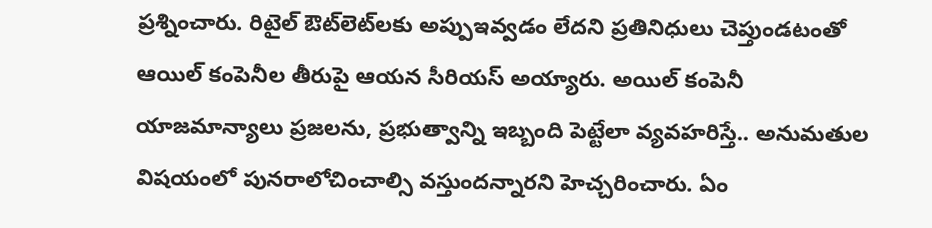ప్రశ్నించారు. రిటైల్ ఔట్‌లెట్‌లకు అప్పుఇవ్వడం లేదని ప్రతినిధులు చెప్తుండటంతో ఆయిల్‌ కంపెనీల తీరుపై ఆయన సీరియస్‌ అయ్యారు. అయిల్ కంపెనీ యాజమాన్యాలు ప్రజలను, ప్రభుత్వాన్ని ఇబ్బంది పెట్టేలా వ్యవహరిస్తే.. అనుమతుల విషయంలో పునరాలోచించాల్సి వస్తుందన్నారని హెచ్చరించారు. ఏం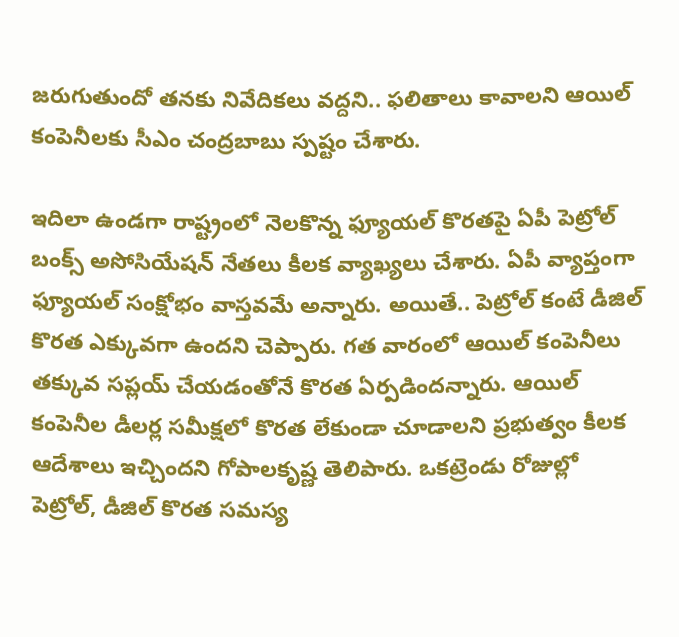జరుగుతుందో తనకు నివేదికలు వద్దని.. ఫలితాలు కావాలని ఆయిల్‌ కంపెనీలకు సీఎం చంద్రబాబు స్పష్టం చేశారు.

ఇదిలా ఉండగా రాష్ట్రంలో నెలకొన్న ఫ్యూయల్‌ కొరతపై ఏపీ పెట్రోల్‌ బంక్స్‌ అసోసియేషన్‌ నేతలు కీలక వ్యాఖ్యలు చేశారు. ఏపీ వ్యాప్తంగా ఫ్యూయల్‌ సంక్షోభం వాస్తవమే అన్నారు. అయితే.. పెట్రోల్‌ కంటే డీజిల్‌ కొరత ఎక్కువగా ఉందని చెప్పారు. గత వారంలో ఆయిల్‌ కంపెనీలు తక్కువ సప్లయ్‌ చేయడంతోనే కొరత ఏర్పడిందన్నారు. ఆయిల్ కంపెనీల డీలర్ల సమీక్షలో కొరత లేకుండా చూడాలని ప్రభుత్వం కీలక ఆదేశాలు ఇచ్చిందని గోపాలకృష్ణ తెలిపారు. ఒకట్రెండు రోజుల్లో పెట్రోల్‌, డీజిల్‌ కొరత సమస్య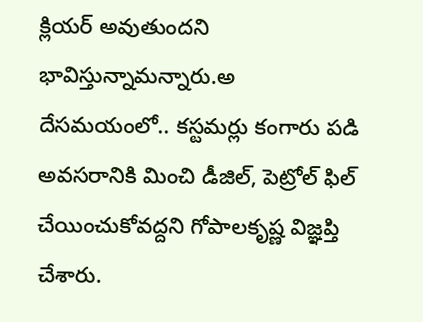క్లియర్‌ అవుతుందని భావిస్తున్నామన్నారు.అ దేసమయంలో.. కస్టమర్లు కంగారు పడి అవసరానికి మించి డీజిల్‌, పెట్రోల్‌ ఫిల్‌ చేయించుకోవద్దని గోపాలకృష్ణ విజ్ఞప్తి చేశారు.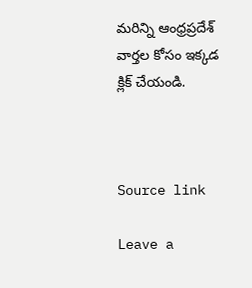మరిన్ని ఆంధ్రప్రదేశ్‌ వార్తల కోసం ఇక్కడ క్లిక్ చేయండి.



Source link

Leave a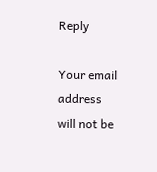Reply

Your email address will not be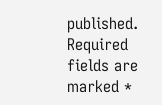published. Required fields are marked *